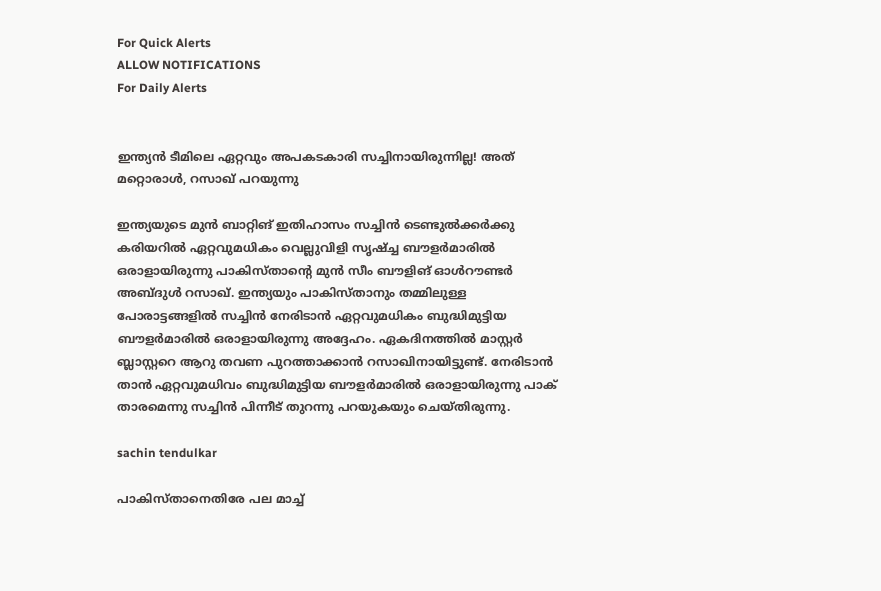For Quick Alerts
ALLOW NOTIFICATIONS
For Daily Alerts


ഇന്ത്യന്‍ ടീമിലെ ഏറ്റവും അപകടകാരി സച്ചിനായിരുന്നില്ല! അത് മറ്റൊരാള്‍, റസാഖ് പറയുന്നു

ഇന്ത്യയുടെ മുന്‍ ബാറ്റിങ് ഇതിഹാസം സച്ചിന്‍ ടെണ്ടുല്‍ക്കര്‍ക്കു കരിയറില്‍ ഏറ്റവുമധികം വെല്ലുവിളി സൃഷ്ച്ച ബൗളര്‍മാരില്‍ ഒരാളായിരുന്നു പാകിസ്താന്റെ മുന്‍ സീം ബൗളിങ് ഓള്‍റൗണ്ടര്‍ അബ്ദുള്‍ റസാഖ്. ഇന്ത്യയും പാകിസ്താനും തമ്മിലുള്ള പോരാട്ടങ്ങളില്‍ സച്ചിന്‍ നേരിടാന്‍ ഏറ്റവുമധികം ബുദ്ധിമുട്ടിയ ബൗളര്‍മാരില്‍ ഒരാളായിരുന്നു അദ്ദേഹം. ഏകദിനത്തില്‍ മാസ്റ്റര്‍ ബ്ലാസ്റ്ററെ ആറു തവണ പുറത്താക്കാന്‍ റസാഖിനായിട്ടുണ്ട്. നേരിടാന്‍ താന്‍ ഏറ്റവുമധിവം ബുദ്ധിമുട്ടിയ ബൗളര്‍മാരില്‍ ഒരാളായിരുന്നു പാക് താരമെന്നു സച്ചിന്‍ പിന്നീട് തുറന്നു പറയുകയും ചെയ്തിരുന്നു.

sachin tendulkar

പാകിസ്താനെതിരേ പല മാച്ച്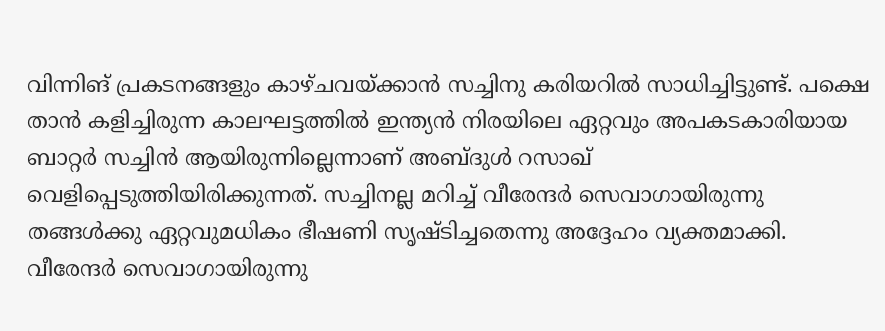വിന്നിങ് പ്രകടനങ്ങളും കാഴ്ചവയ്ക്കാന്‍ സച്ചിനു കരിയറില്‍ സാധിച്ചിട്ടുണ്ട്. പക്ഷെ താന്‍ കളിച്ചിരുന്ന കാലഘട്ടത്തില്‍ ഇന്ത്യന്‍ നിരയിലെ ഏറ്റവും അപകടകാരിയായ ബാറ്റര്‍ സച്ചിന്‍ ആയിരുന്നില്ലെന്നാണ് അബ്ദുള്‍ റസാഖ് വെളിപ്പെടുത്തിയിരിക്കുന്നത്. സച്ചിനല്ല മറിച്ച് വീരേന്ദര്‍ സെവാഗായിരുന്നു തങ്ങള്‍ക്കു ഏറ്റവുമധികം ഭീഷണി സൃഷ്ടിച്ചതെന്നു അദ്ദേഹം വ്യക്തമാക്കി. വീരേന്ദര്‍ സെവാഗായിരുന്നു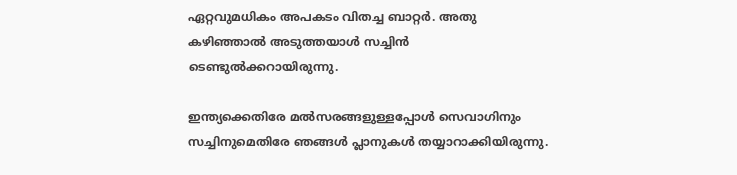ഏറ്റവുമധികം അപകടം വിതച്ച ബാറ്റര്‍. അതു കഴിഞ്ഞാല്‍ അടുത്തയാള്‍ സച്ചിന്‍ ടെണ്ടുല്‍ക്കറായിരുന്നു.

ഇന്ത്യക്കെതിരേ മല്‍സരങ്ങളുള്ളപ്പോള്‍ സെവാഗിനും സച്ചിനുമെതിരേ ഞങ്ങള്‍ പ്ലാനുകള്‍ തയ്യാറാക്കിയിരുന്നു.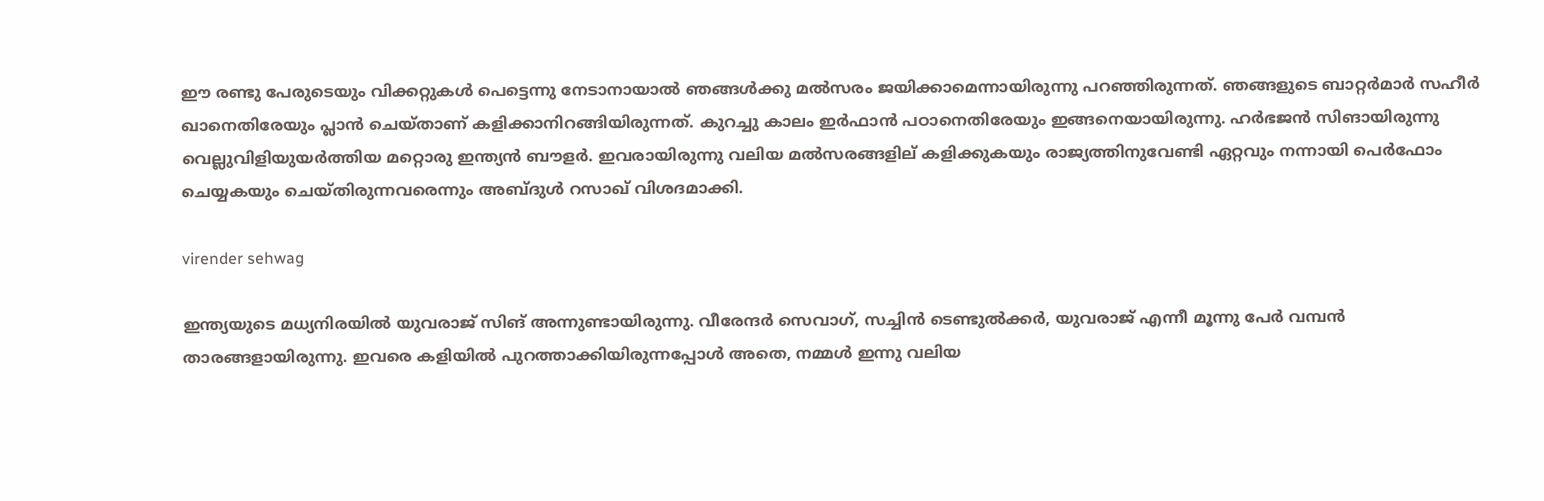ഈ രണ്ടു പേരുടെയും വിക്കറ്റുകള്‍ പെട്ടെന്നു നേടാനായാല്‍ ഞങ്ങള്‍ക്കു മല്‍സരം ജയിക്കാമെന്നായിരുന്നു പറഞ്ഞിരുന്നത്. ഞങ്ങളുടെ ബാറ്റര്‍മാര്‍ സഹീര്‍ ഖാനെതിരേയും പ്ലാന്‍ ചെയ്താണ് കളിക്കാനിറങ്ങിയിരുന്നത്. കുറച്ചു കാലം ഇര്‍ഫാന്‍ പഠാനെതിരേയും ഇങ്ങനെയായിരുന്നു. ഹര്‍ഭജന്‍ സിങായിരുന്നു വെല്ലുവിളിയുയര്‍ത്തിയ മറ്റൊരു ഇന്ത്യന്‍ ബൗളര്‍. ഇവരായിരുന്നു വലിയ മല്‍സരങ്ങളില് കളിക്കുകയും രാജ്യത്തിനുവേണ്ടി ഏറ്റവും നന്നായി പെര്‍ഫോം ചെയ്യകയും ചെയ്തിരുന്നവരെന്നും അബ്ദുള്‍ റസാഖ് വിശദമാക്കി.

virender sehwag

ഇന്ത്യയുടെ മധ്യനിരയില്‍ യുവരാജ് സിങ് അന്നുണ്ടായിരുന്നു. വീരേന്ദര്‍ സെവാഗ്, സച്ചിന്‍ ടെണ്ടുല്‍ക്കര്‍, യുവരാജ് എന്നീ മൂന്നു പേര്‍ വമ്പന്‍ താരങ്ങളായിരുന്നു. ഇവരെ കളിയില്‍ പുറത്താക്കിയിരുന്നപ്പോള്‍ അതെ, നമ്മള്‍ ഇന്നു വലിയ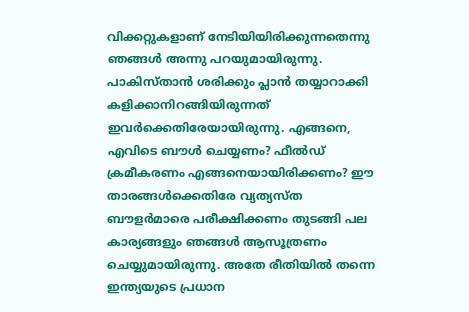വിക്കറ്റുകളാണ് നേടിയിയിരിക്കുന്നതെന്നു ഞങ്ങള്‍ അന്നു പറയുമായിരുന്നു. പാകിസ്താന്‍ ശരിക്കും പ്ലാന്‍ തയ്യാറാക്കി കളിക്കാനിറങ്ങിയിരുന്നത് ഇവര്‍ക്കെതിരേയായിരുന്നു. എങ്ങനെ, എവിടെ ബൗള്‍ ചെയ്യണം? ഫീല്‍ഡ് ക്രമീകരണം എങ്ങനെയായിരിക്കണം? ഈ താരങ്ങള്‍ക്കെതിരേ വ്യത്യസ്ത ബൗളര്‍മാരെ പരീക്ഷിക്കണം തുടങ്ങി പല കാര്യങ്ങളും ഞങ്ങള്‍ ആസൂത്രണം ചെയ്യുമായിരുന്നു. അതേ രീതിയില്‍ തന്നെ ഇന്ത്യയുടെ പ്രധാന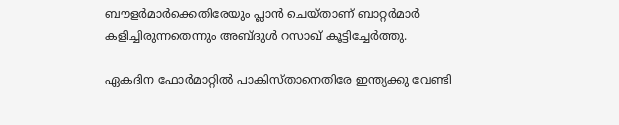ബൗളര്‍മാര്‍ക്കെതിരേയും പ്ലാന്‍ ചെയ്താണ് ബാറ്റര്‍മാര്‍ കളിച്ചിരുന്നതെന്നും അബ്ദുള്‍ റസാഖ് കൂട്ടിച്ചേര്‍ത്തു.

ഏകദിന ഫോര്‍മാറ്റില്‍ പാകിസ്താനെതിരേ ഇന്ത്യക്കു വേണ്ടി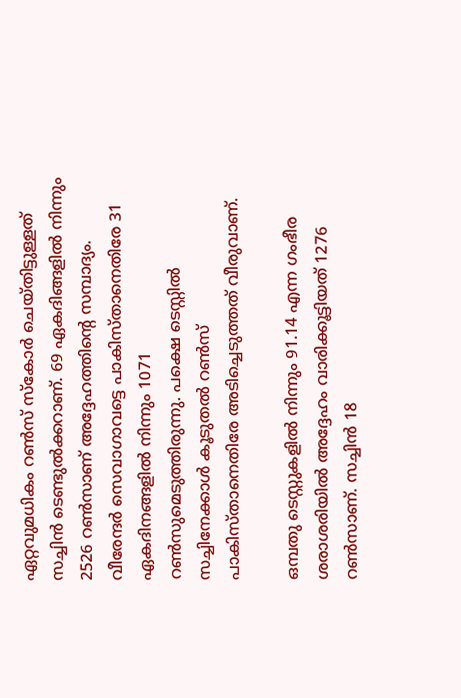ഏറ്റവുമധികം റണ്‍സ് സ്‌കോര്‍ ചെയ്തിട്ടുള്ളത് സച്ചിന്‍ ടെണ്ടുല്‍ക്കറാണ്. 69 ഏകദിങ്ങളില്‍ നിന്നും 2526 റണ്‍സാണ് അദ്ദേഹത്തിന്റെ സമ്പാദ്യം. വീരേന്ദര്‍ സെവാഗാവട്ടെ പാകിസ്താനെതിരേ 31 ഏകദിനങ്ങളില്‍ നിന്നും 1071 റണ്‍സുമെടുത്തിരുന്നു. പക്ഷെ ടെസ്റ്റില്‍ സച്ചിനേക്കാള്‍ കൂടുതല്‍ റണ്‍സ് പാകിസ്താനെതിരേ അടിച്ചെടുത്തത് വീരുവാണ്.

ഒമ്പതു ടെസ്റ്റുകളില്‍ നിന്നും 91.14 എന്ന ഗംഭീര ശരാശരിയില്‍ അദ്ദേഹം വാരിക്കൂട്ടിയത് 1276 റണ്‍സാണ്. സച്ചിന്‍ 18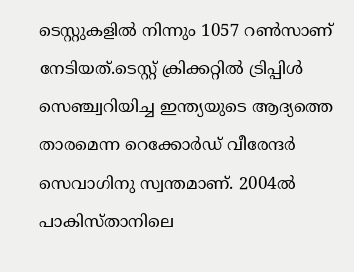ടെസ്റ്റുകളില്‍ നിന്നും 1057 റണ്‍സാണ് നേടിയത്.ടെസ്റ്റ് ക്രിക്കറ്റില്‍ ട്രിപ്പിള്‍ സെഞ്ച്വറിയിച്ച ഇന്ത്യയുടെ ആദ്യത്തെ താരമെന്ന റെക്കോര്‍ഡ് വീരേന്ദര്‍ സെവാഗിനു സ്വന്തമാണ്. 2004ല്‍ പാകിസ്താനിലെ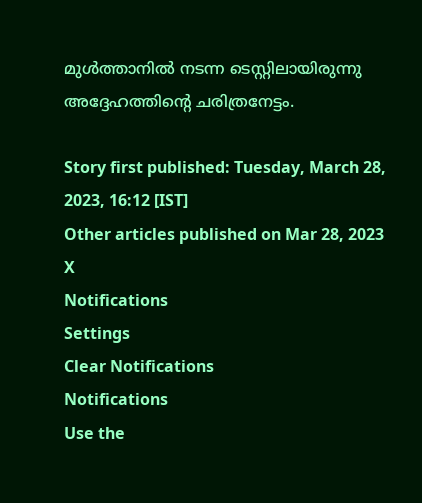മുള്‍ത്താനില്‍ നടന്ന ടെസ്റ്റിലായിരുന്നു അദ്ദേഹത്തിന്റെ ചരിത്രനേട്ടം.

Story first published: Tuesday, March 28, 2023, 16:12 [IST]
Other articles published on Mar 28, 2023
X
Notifications
Settings
Clear Notifications
Notifications
Use the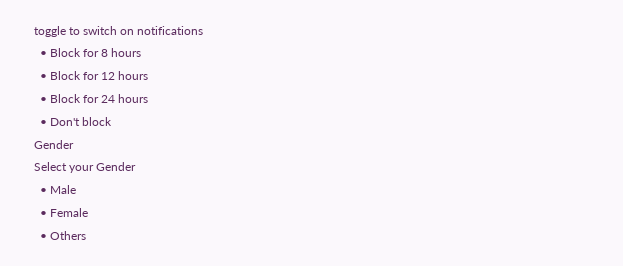toggle to switch on notifications
  • Block for 8 hours
  • Block for 12 hours
  • Block for 24 hours
  • Don't block
Gender
Select your Gender
  • Male
  • Female
  • Others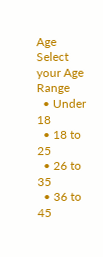Age
Select your Age Range
  • Under 18
  • 18 to 25
  • 26 to 35
  • 36 to 45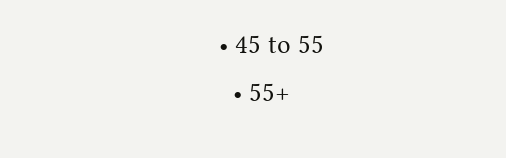• 45 to 55
  • 55+